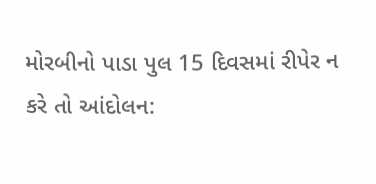મોરબીનો પાડા પુલ 15 દિવસમાં રીપેર ન કરે તો આંદોલન: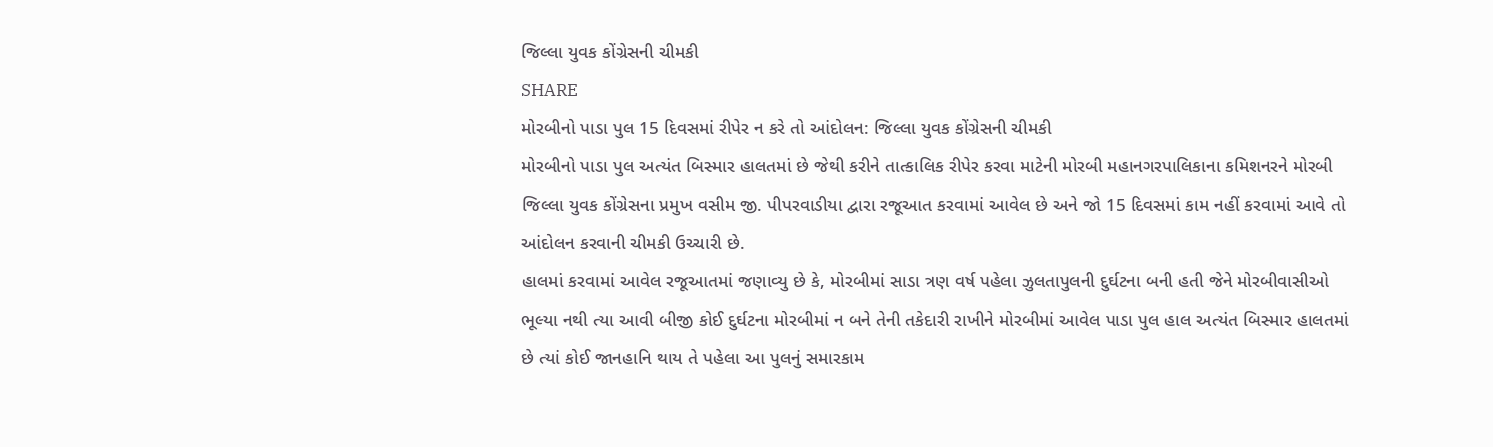જિલ્લા યુવક કોંગ્રેસની ચીમકી
SHARE
મોરબીનો પાડા પુલ 15 દિવસમાં રીપેર ન કરે તો આંદોલન: જિલ્લા યુવક કોંગ્રેસની ચીમકી
મોરબીનો પાડા પુલ અત્યંત બિસ્માર હાલતમાં છે જેથી કરીને તાત્કાલિક રીપેર કરવા માટેની મોરબી મહાનગરપાલિકાના કમિશનરને મોરબી જિલ્લા યુવક કોંગ્રેસના પ્રમુખ વસીમ જી. પીપરવાડીયા દ્વારા રજૂઆત કરવામાં આવેલ છે અને જો 15 દિવસમાં કામ નહીં કરવામાં આવે તો આંદોલન કરવાની ચીમકી ઉચ્ચારી છે.
હાલમાં કરવામાં આવેલ રજૂઆતમાં જણાવ્યુ છે કે, મોરબીમાં સાડા ત્રણ વર્ષ પહેલા ઝુલતાપુલની દુર્ઘટના બની હતી જેને મોરબીવાસીઓ ભૂલ્યા નથી ત્યા આવી બીજી કોઈ દુર્ઘટના મોરબીમાં ન બને તેની તકેદારી રાખીને મોરબીમાં આવેલ પાડા પુલ હાલ અત્યંત બિસ્માર હાલતમાં છે ત્યાં કોઈ જાનહાનિ થાય તે પહેલા આ પુલનું સમારકામ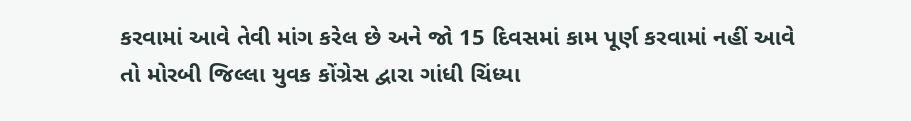કરવામાં આવે તેવી માંગ કરેલ છે અને જો 15 દિવસમાં કામ પૂર્ણ કરવામાં નહીં આવે તો મોરબી જિલ્લા યુવક કોંગ્રેસ દ્વારા ગાંધી ચિંધ્યા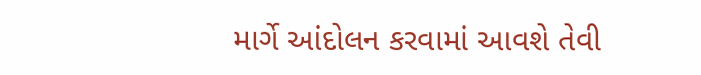માર્ગે આંદોલન કરવામાં આવશે તેવી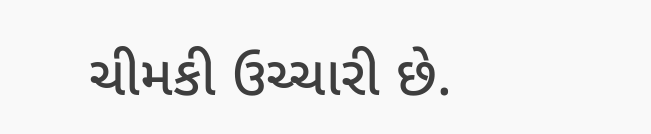ચીમકી ઉચ્ચારી છે.